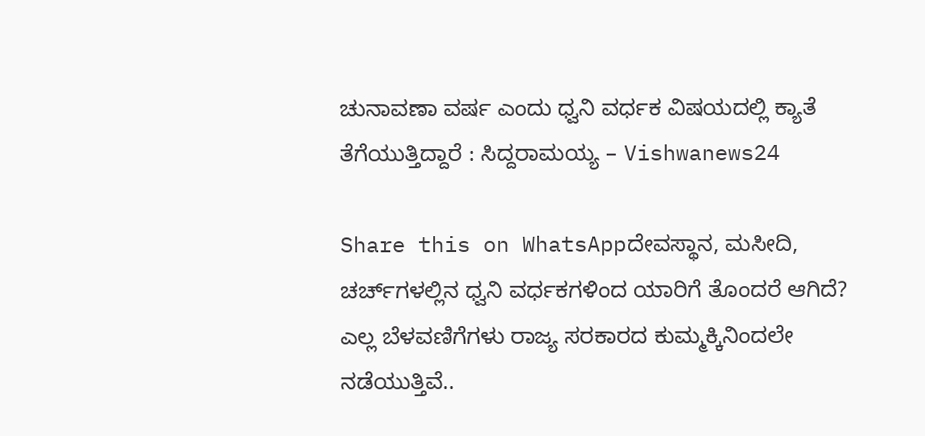ಚುನಾವಣಾ ವರ್ಷ ಎಂದು ಧ್ವನಿ ವರ್ಧಕ ವಿಷಯದಲ್ಲಿ ಕ್ಯಾತೆ ತೆಗೆಯುತ್ತಿದ್ದಾರೆ : ಸಿದ್ದರಾಮಯ್ಯ – Vishwanews24

Share this on WhatsAppದೇವಸ್ಥಾನ, ಮಸೀದಿ, ಚರ್ಚ್‌‌ಗಳಲ್ಲಿನ ಧ್ವನಿ ವರ್ಧಕಗಳಿಂದ ಯಾರಿಗೆ ತೊಂದರೆ ಆಗಿದೆ? ಎಲ್ಲ ಬೆಳವಣಿಗೆಗಳು ರಾಜ್ಯ ಸರಕಾರದ ಕುಮ್ಮಕ್ಕಿನಿಂದಲೇ ನಡೆಯುತ್ತಿವೆ..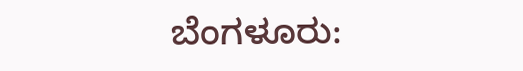ಬೆಂಗಳೂರು: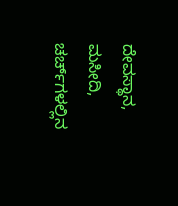ದೇವಸ್ಥಾನ, ಮಸೀದಿ, ಚರ್ಚ್‌‌ಗಳಲ್ಲಿನ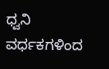ಧ್ವನಿ ವರ್ಧಕಗಳಿಂದ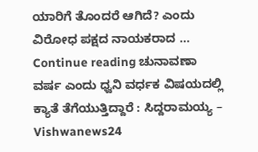ಯಾರಿಗೆ ತೊಂದರೆ ಆಗಿದೆ? ಎಂದು ವಿರೋಧ ಪಕ್ಷದ ನಾಯಕರಾದ … Continue reading ಚುನಾವಣಾ ವರ್ಷ ಎಂದು ಧ್ವನಿ ವರ್ಧಕ ವಿಷಯದಲ್ಲಿ ಕ್ಯಾತೆ ತೆಗೆಯುತ್ತಿದ್ದಾರೆ : ಸಿದ್ದರಾಮಯ್ಯ – Vishwanews24